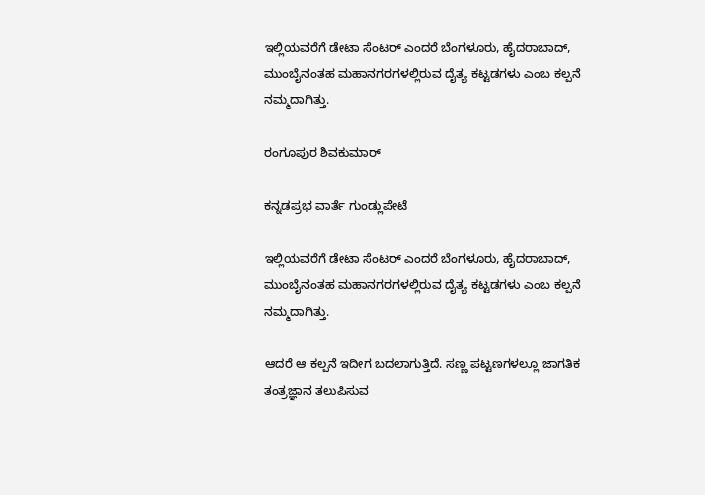ಇಲ್ಲಿಯವರೆಗೆ ಡೇಟಾ ಸೆಂಟರ್ ಎಂದರೆ ಬೆಂಗಳೂರು, ಹೈದರಾಬಾದ್, ಮುಂಬೈನಂತಹ ಮಹಾನಗರಗಳಲ್ಲಿರುವ ದೈತ್ಯ ಕಟ್ಟಡಗಳು ಎಂಬ ಕಲ್ಪನೆ ನಮ್ಮದಾಗಿತ್ತು.

ರಂಗೂಪುರ ಶಿವಕುಮಾರ್‌

ಕನ್ನಡಪ್ರಭ ವಾರ್ತೆ ಗುಂಡ್ಲುಪೇಟೆ

ಇಲ್ಲಿಯವರೆಗೆ ಡೇಟಾ ಸೆಂಟರ್ ಎಂದರೆ ಬೆಂಗಳೂರು, ಹೈದರಾಬಾದ್, ಮುಂಬೈನಂತಹ ಮಹಾನಗರಗಳಲ್ಲಿರುವ ದೈತ್ಯ ಕಟ್ಟಡಗಳು ಎಂಬ ಕಲ್ಪನೆ ನಮ್ಮದಾಗಿತ್ತು.

ಆದರೆ ಆ ಕಲ್ಪನೆ ಇದೀಗ ಬದಲಾಗುತ್ತಿದೆ. ಸಣ್ಣ ಪಟ್ಟಣಗಳಲ್ಲೂ ಜಾಗತಿಕ ತಂತ್ರಜ್ಞಾನ ತಲುಪಿಸುವ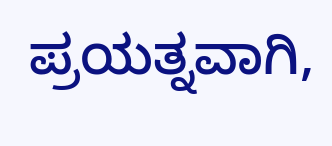ಪ್ರಯತ್ನವಾಗಿ,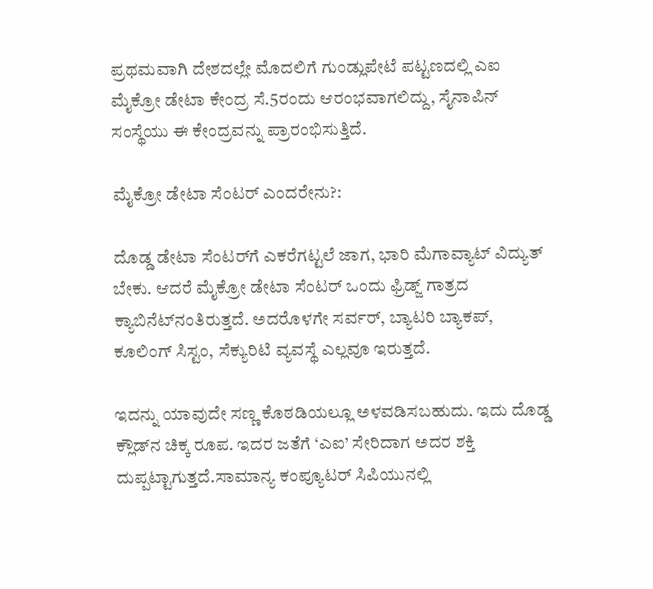ಪ್ರಥಮವಾಗಿ ದೇಶದಲ್ಲೇ ಮೊದಲಿಗೆ ಗುಂಡ್ಲುಪೇಟೆ ಪಟ್ಟಣದಲ್ಲಿ ಎಐ ಮೈಕ್ರೋ ಡೇಟಾ ಕೇಂದ್ರ ಸೆ.5ರಂದು ಆರಂಭವಾಗಲಿದ್ದು, ಸೈನಾಪಿನ್ ಸಂಸ್ಥೆಯು ಈ ಕೇಂದ್ರವನ್ನು ಪ್ರಾರಂಭಿಸುತ್ತಿದೆ.

ಮೈಕ್ರೋ ಡೇಟಾ ಸೆಂಟರ್ ಎಂದರೇನು?:

ದೊಡ್ಡ ಡೇಟಾ ಸೆಂಟರ್‌ಗೆ ಎಕರೆಗಟ್ಟಲೆ ಜಾಗ, ಭಾರಿ ಮೆಗಾವ್ಯಾಟ್‌ ವಿದ್ಯುತ್ ಬೇಕು. ಆದರೆ ಮೈಕ್ರೋ ಡೇಟಾ ಸೆಂಟರ್ ಒಂದು ಫ್ರಿಡ್ಜ್ ಗಾತ್ರದ ಕ್ಯಾಬಿನೆಟ್‌ನಂತಿರುತ್ತದೆ. ಅದರೊಳಗೇ ಸರ್ವರ್, ಬ್ಯಾಟರಿ ಬ್ಯಾಕಪ್, ಕೂಲಿಂಗ್ ಸಿಸ್ಟಂ, ಸೆಕ್ಯುರಿಟಿ ವ್ಯವಸ್ಥೆ ಎಲ್ಲವೂ ಇರುತ್ತದೆ.

ಇದನ್ನು ಯಾವುದೇ ಸಣ್ಣ ಕೊಠಡಿಯಲ್ಲೂ ಅಳವಡಿಸಬಹುದು. ಇದು ದೊಡ್ಡ ಕ್ಲೌಡ್‌ನ ಚಿಕ್ಕ ರೂಪ. ಇದರ ಜತೆಗೆ ‘ಎಐ’ ಸೇರಿದಾಗ ಅದರ ಶಕ್ತಿ ದುಪ್ಪಟ್ಟಾಗುತ್ತದೆ.ಸಾಮಾನ್ಯ ಕಂಪ್ಯೂಟರ್ ಸಿಪಿಯುನಲ್ಲಿ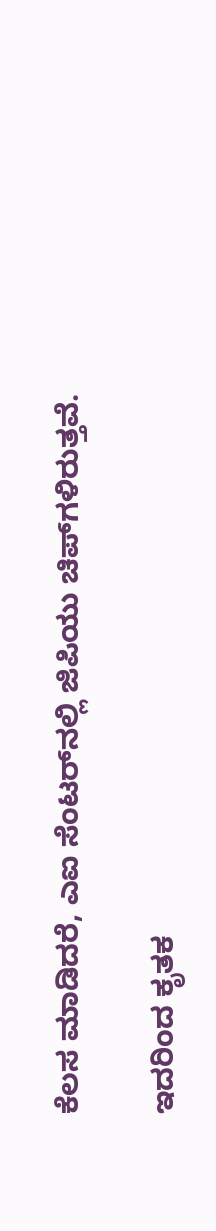ಕೆಲಸ ಮಾಡಿದರೆ, ಎಐ ಸೆಂಟರ್‌ನಲ್ಲಿ ಜಿಪಿಯು ಚಿಪ್‌ಗಳಿರುತ್ತವೆ.

ಇದರಿಂದ ಕೃತಕ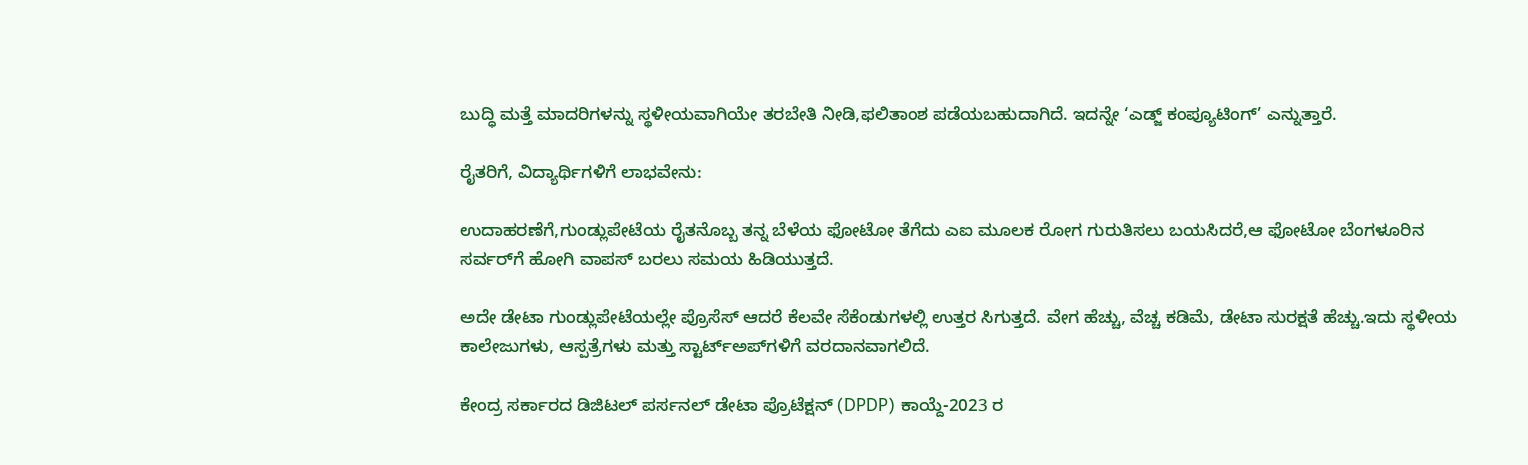ಬುದ್ಧಿ ಮತ್ತೆ ಮಾದರಿಗಳನ್ನು ಸ್ಥಳೀಯವಾಗಿಯೇ ತರಬೇತಿ ನೀಡಿ,ಫಲಿತಾಂಶ ಪಡೆಯಬಹುದಾಗಿದೆ. ಇದನ್ನೇ ‘ಎಡ್ಜ್ ಕಂಪ್ಯೂಟಿಂಗ್’ ಎನ್ನುತ್ತಾರೆ.

ರೈತರಿಗೆ, ವಿದ್ಯಾರ್ಥಿಗಳಿಗೆ ಲಾಭವೇನು:

ಉದಾಹರಣೆಗೆ,ಗುಂಡ್ಲುಪೇಟೆಯ ರೈತನೊಬ್ಬ ತನ್ನ ಬೆಳೆಯ ಫೋಟೋ ತೆಗೆದು ಎಐ ಮೂಲಕ ರೋಗ ಗುರುತಿಸಲು ಬಯಸಿದರೆ,ಆ ಫೋಟೋ ಬೆಂಗಳೂರಿನ ಸರ್ವರ್‌ಗೆ ಹೋಗಿ ವಾಪಸ್ ಬರಲು ಸಮಯ ಹಿಡಿಯುತ್ತದೆ.

ಅದೇ ಡೇಟಾ ಗುಂಡ್ಲುಪೇಟೆಯಲ್ಲೇ ಪ್ರೊಸೆಸ್ ಆದರೆ ಕೆಲವೇ ಸೆಕೆಂಡುಗಳಲ್ಲಿ ಉತ್ತರ ಸಿಗುತ್ತದೆ. ವೇಗ ಹೆಚ್ಚು, ವೆಚ್ಚ ಕಡಿಮೆ, ಡೇಟಾ ಸುರಕ್ಷತೆ ಹೆಚ್ಚು.ಇದು ಸ್ಥಳೀಯ ಕಾಲೇಜುಗಳು, ಆಸ್ಪತ್ರೆಗಳು ಮತ್ತು ಸ್ಟಾರ್ಟ್‌ಅಪ್‌ಗಳಿಗೆ ವರದಾನವಾಗಲಿದೆ.

ಕೇಂದ್ರ ಸರ್ಕಾರದ ಡಿಜಿಟಲ್ ಪರ್ಸನಲ್ ಡೇಟಾ ಪ್ರೊಟೆಕ್ಷನ್ (DPDP) ಕಾಯ್ದೆ-2023 ರ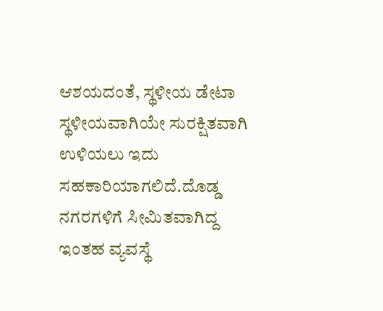ಆಶಯದಂತೆ, ಸ್ಥಳೀಯ ಡೇಟಾ ಸ್ಥಳೀಯವಾಗಿಯೇ ಸುರಕ್ಷಿತವಾಗಿ ಉಳಿಯಲು ಇದು ಸಹಕಾರಿಯಾಗಲಿದೆ.ದೊಡ್ಡ ನಗರಗಳಿಗೆ ಸೀಮಿತವಾಗಿದ್ದ ಇಂತಹ ವ್ಯವಸ್ಥೆ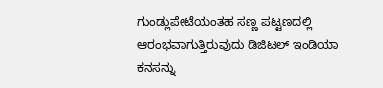ಗುಂಡ್ಲುಪೇಟೆಯಂತಹ ಸಣ್ಣ ಪಟ್ಟಣದಲ್ಲಿ ಆರಂಭವಾಗುತ್ತಿರುವುದು ಡಿಜಿಟಲ್ ಇಂಡಿಯಾ ಕನಸನ್ನು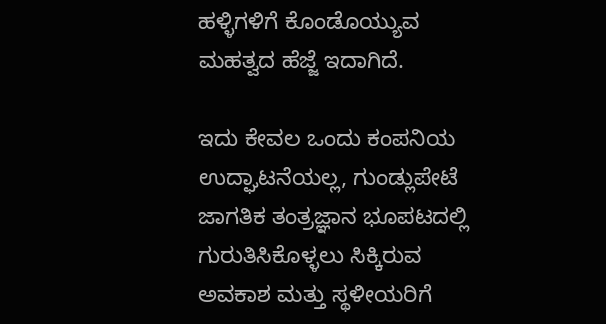ಹಳ್ಳಿಗಳಿಗೆ ಕೊಂಡೊಯ್ಯುವ ಮಹತ್ವದ ಹೆಜ್ಜೆ ಇದಾಗಿದೆ.

ಇದು ಕೇವಲ ಒಂದು ಕಂಪನಿಯ ಉದ್ಘಾಟನೆಯಲ್ಲ, ಗುಂಡ್ಲುಪೇಟೆ ಜಾಗತಿಕ ತಂತ್ರಜ್ಞಾನ ಭೂಪಟದಲ್ಲಿ ಗುರುತಿಸಿಕೊಳ್ಳಲು ಸಿಕ್ಕಿರುವ ಅವಕಾಶ ಮತ್ತು ಸ್ಥಳೀಯರಿಗೆ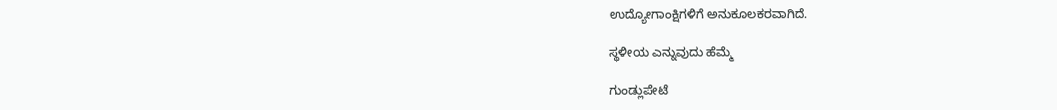ಉದ್ಯೋಗಾಂಕ್ಷಿಗಳಿಗೆ ಅನುಕೂಲಕರವಾಗಿದೆ.

ಸ್ಥಳೀಯ ಎನ್ನುವುದು ಹೆಮ್ಮೆ

ಗುಂಡ್ಲುಪೇಟೆ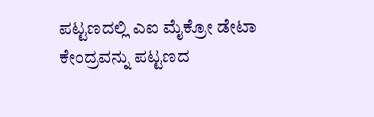ಪಟ್ಟಣದಲ್ಲಿ ಎಐ ಮೈಕ್ರೋ ಡೇಟಾ ಕೇಂದ್ರವನ್ನು ಪಟ್ಟಣದ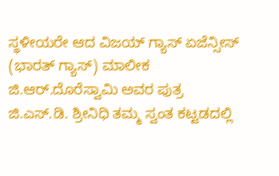ಸ್ಥಳೀಯರೇ ಆದ ವಿಜಯ್ ಗ್ಯಾಸ್ ಏಜೆನ್ಸೀಸ್ (ಭಾರತ್ ಗ್ಯಾಸ್) ಮಾಲೀಕ ಜಿ.ಆರ್.ದೊರೆಸ್ವಾಮಿ ಅವರ ಪುತ್ರ ಜಿ.ಎಸ್.ಡಿ. ಶ್ರೀನಿಧಿ ತಮ್ಮ ಸ್ವಂತ ಕಟ್ಟಡದಲ್ಲಿ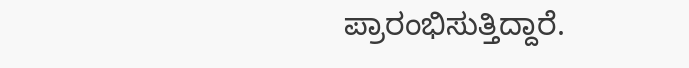ಪ್ರಾರಂಭಿಸುತ್ತಿದ್ದಾರೆ.